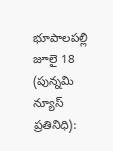భూపాలపల్లి జూలై 18 (పున్నమి న్యూస్ ప్రతినిధి):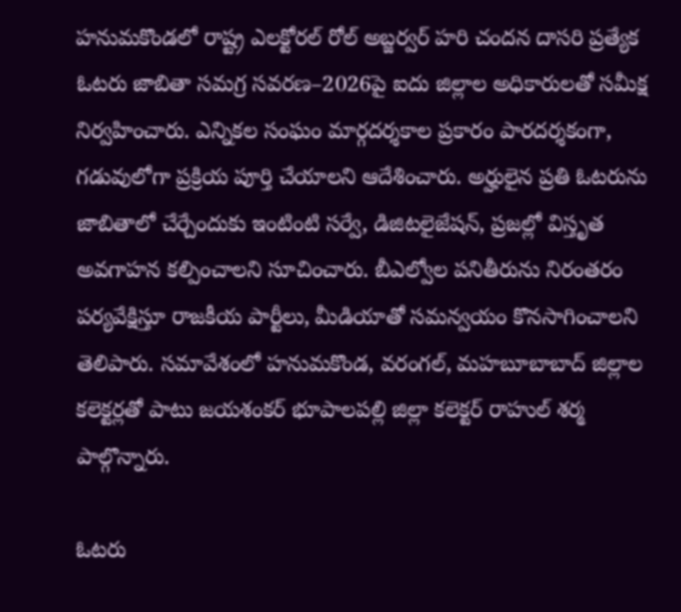హనుమకొండలో రాష్ట్ర ఎలక్టోరల్ రోల్ అబ్జర్వర్ హరి చందన దాసరి ప్రత్యేక ఓటరు జాబితా సమగ్ర సవరణ–2026పై ఐదు జిల్లాల అధికారులతో సమీక్ష నిర్వహించారు. ఎన్నికల సంఘం మార్గదర్శకాల ప్రకారం పారదర్శకంగా, గడువులోగా ప్రక్రియ పూర్తి చేయాలని ఆదేశించారు. అర్హులైన ప్రతి ఓటరును జాబితాలో చేర్చేందుకు ఇంటింటి సర్వే, డిజిటలైజేషన్, ప్రజల్లో విస్తృత అవగాహన కల్పించాలని సూచించారు. బీఎల్వోల పనితీరును నిరంతరం పర్యవేక్షిస్తూ రాజకీయ పార్టీలు, మీడియాతో సమన్వయం కొనసాగించాలని తెలిపారు. సమావేశంలో హనుమకొండ, వరంగల్, మహబూబాబాద్ జిల్లాల కలెక్టర్లతో పాటు జయశంకర్ భూపాలపల్లి జిల్లా కలెక్టర్ రాహుల్ శర్మ పాల్గొన్నారు.

ఓటరు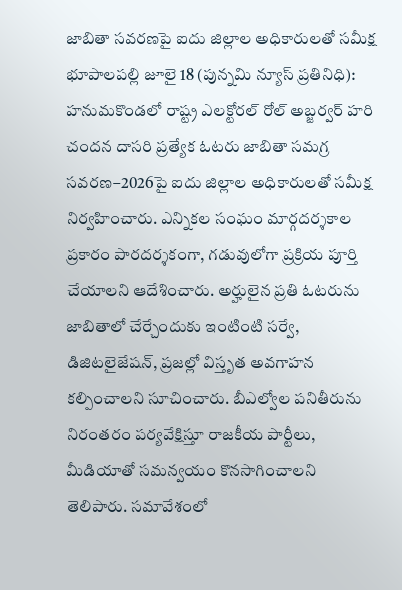జాబితా సవరణపై ఐదు జిల్లాల అధికారులతో సమీక్ష
భూపాలపల్లి జూలై 18 (పున్నమి న్యూస్ ప్రతినిధి): హనుమకొండలో రాష్ట్ర ఎలక్టోరల్ రోల్ అబ్జర్వర్ హరి చందన దాసరి ప్రత్యేక ఓటరు జాబితా సమగ్ర సవరణ–2026పై ఐదు జిల్లాల అధికారులతో సమీక్ష నిర్వహించారు. ఎన్నికల సంఘం మార్గదర్శకాల ప్రకారం పారదర్శకంగా, గడువులోగా ప్రక్రియ పూర్తి చేయాలని ఆదేశించారు. అర్హులైన ప్రతి ఓటరును జాబితాలో చేర్చేందుకు ఇంటింటి సర్వే, డిజిటలైజేషన్, ప్రజల్లో విస్తృత అవగాహన కల్పించాలని సూచించారు. బీఎల్వోల పనితీరును నిరంతరం పర్యవేక్షిస్తూ రాజకీయ పార్టీలు, మీడియాతో సమన్వయం కొనసాగించాలని తెలిపారు. సమావేశంలో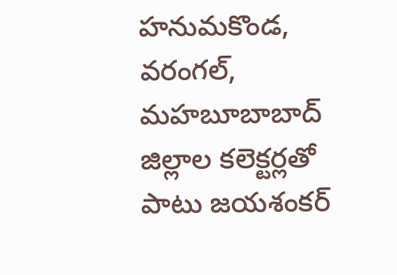హనుమకొండ, వరంగల్, మహబూబాబాద్ జిల్లాల కలెక్టర్లతో పాటు జయశంకర్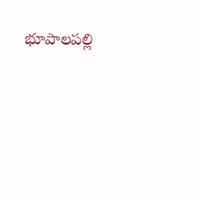భూపాలపల్లి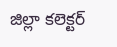జిల్లా కలెక్టర్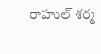రాహుల్ శర్మ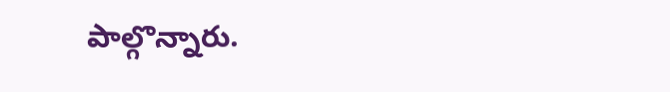పాల్గొన్నారు.